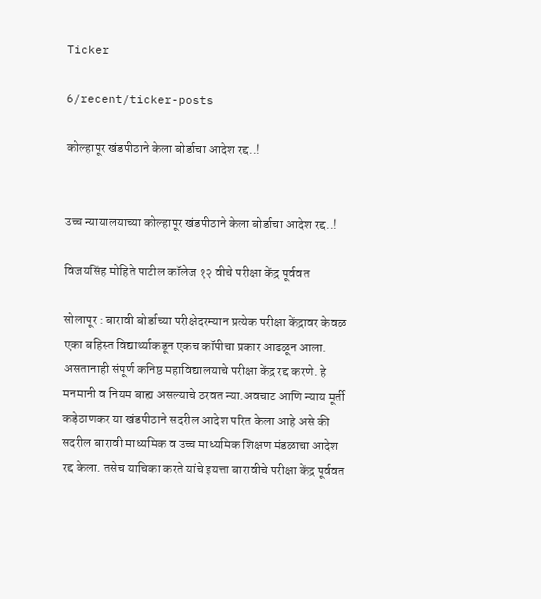Ticker

6/recent/ticker-posts

कोल्हापूर खंडपीठाने केला बोर्डाचा आदेश रद्द..!


उच्च न्यायालयाच्या कोल्हापूर खंडपीठाने केला बोर्डाचा आदेश रद्द..!

विजयसिंह मोहिते पाटील कॉलेज १२ वीचे परीक्षा केंद्र पूर्ववत

सोलापूर : बारावी बोर्डाच्या परीक्षेदरम्यान प्रत्येक परीक्षा केंद्रावर केवळ एका बहिस्त विद्यार्थ्याकडून एकच कॉपीचा प्रकार आढळून आला. असतानाही संपूर्ण कनिष्ठ महाविद्यालयाचे परीक्षा केंद्र रद्द करणे. हे मनमानी व नियम बाह्य असल्याचे ठरवत न्या.अवचाट आणि न्याय मूर्ती कड़ेठाणकर या खंडपीठाने सदरील आदेश परित केला आहे असे की सदरील बारावी माध्यमिक व उच्च माध्यमिक शिक्षण मंडळाचा आदेश रद्द केला. तसेच याचिका करते यांचे इयत्ता बारावीचे परीक्षा केंद्र पूर्ववत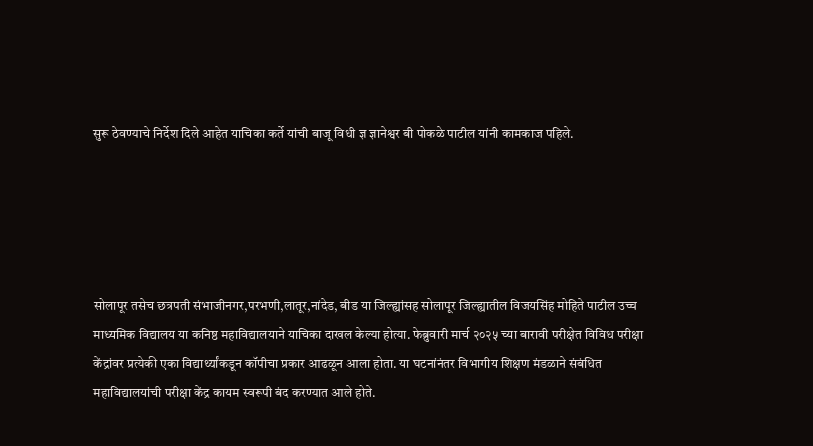सुरू ठेवण्याचे निर्देश दिले आहेत याचिका कर्ते यांची बाजू विधी ज्ञ ज्ञानेश्वर बी पोकळे पाटील यांनी कामकाज पहिले.





सोलापूर तसेच छत्रपती संभाजीनगर,परभणी,लातूर,नांदेड, बीड या जिल्ह्यांसह सोलापूर जिल्ह्यातील विजयसिंह मोहिते पाटील उच्च माध्यमिक विद्यालय या कनिष्ठ महाविद्यालयाने याचिका दाखल केल्या होत्या. फेब्रुवारी मार्च २०२५ च्या बारावी परीक्षेत विविध परीक्षा केंद्रांवर प्रत्येकी एका विद्यार्थ्यांकडून कॉपीचा प्रकार आढळून आला होता. या घटनांनंतर विभागीय शिक्षण मंडळाने संबंधित महाविद्यालयांची परीक्षा केंद्र कायम स्वरूपी बंद करण्यात आले होते.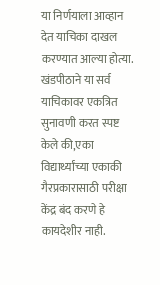या निर्णयाला आव्हान देत याचिका दाखल करण्यात आल्या होत्या. खंडपीठाने या सर्व याचिकावर एकत्रित सुनावणी करत स्पष्ट केले की,एका विद्यार्थ्यांच्या एकाकी गैरप्रकारासाठी परीक्षा केंद्र बंद करणे हे कायदेशीर नाही.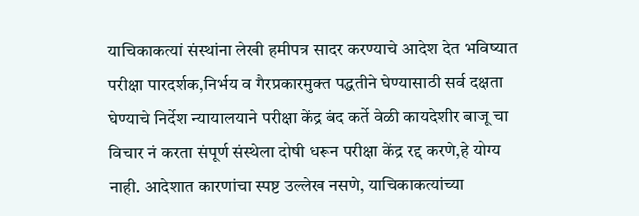याचिकाकत्यां संस्थांना लेखी हमीपत्र सादर करण्याचे आदेश देत भविष्यात परीक्षा पारदर्शक,निर्भय व गैरप्रकारमुक्त पद्धतीने घेण्यासाठी सर्व दक्षता घेण्याचे निर्देश न्यायालयाने परीक्षा केंद्र बंद कर्ते वेळी कायदेशीर बाजू चा विचार नं करता संपूर्ण संस्थेला दोषी धरून परीक्षा केंद्र रद्द करणे,हे योग्य नाही. आदेशात कारणांचा स्पष्ट उल्लेख नसणे, याचिकाकत्यांच्या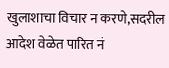खुलाशाचा विचार न करणे,सदरील आदेश वेळेत पारित नं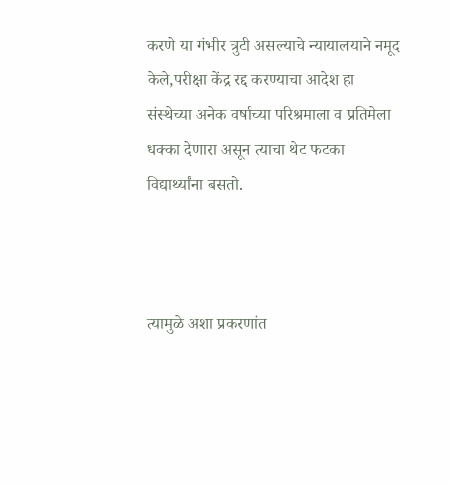करणे या गंभीर त्रुटी असल्याचे न्यायालयाने नमूद केले,परीक्षा केंद्र रद्द करण्याचा आदेश हा संस्थेच्या अनेक वर्षाच्या परिश्रमाला व प्रतिमेला धक्का देणारा असून त्याचा थेट फटका विद्यार्थ्यांना बसतो.



त्यामुळे अशा प्रकरणांत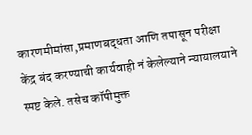कारणमीमांसा,प्रमाणबद्धता आणि तपासून परीक्षा केंद्र बंद करण्याची कार्यवाही नं केलेल्याने न्यायालयाने स्पष्ट केले. तसेच कॉपीमुक्त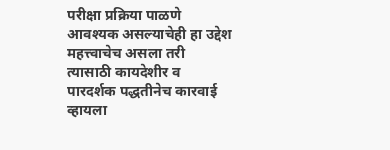परीक्षा प्रक्रिया पाळणे आवश्यक असल्याचेही हा उद्देश महत्त्वाचेच असला तरी त्यासाठी कायदेशीर व पारदर्शक पद्धतीनेच कारवाई व्हायला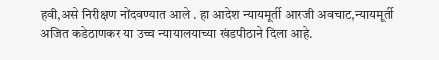हवी,असे निरीक्षण नोंदवण्यात आले . हा आदेश न्यायमूर्ती आरजी अवचाट,न्यायमूर्ती अजित कडेठाणकर या उच्च न्यायालयाच्या खंडपीठाने दिला आहे.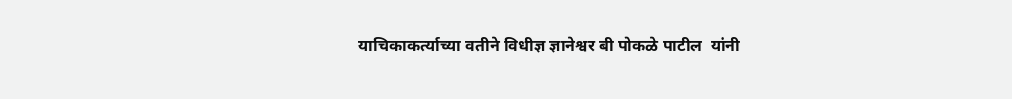याचिकाकर्त्याच्या वतीने विधीज्ञ ज्ञानेश्वर बी पोकळे पाटील  यांनी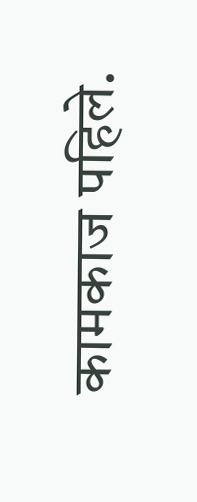कामकाज पहिले.